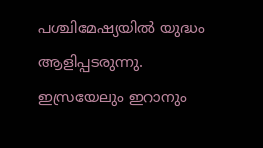പശ്ചിമേഷ്യയിൽ യുദ്ധം ആളിപ്പടരുന്നു. ഇസ്രയേലും ഇറാനും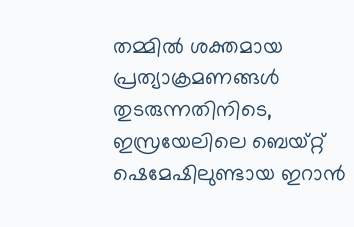തമ്മിൽ ശക്തമായ പ്രത്യാക്രമണങ്ങൾ തുടരുന്നതിനിടെ, ഇസ്രയേലിലെ ബെയ്റ്റ് ഷെമേഷിലുണ്ടായ ഇറാൻ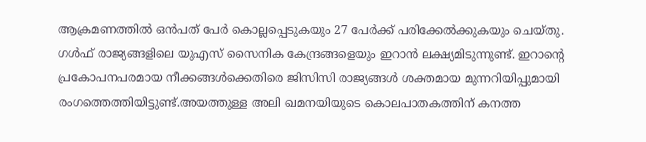ആക്രമണത്തിൽ ഒൻപത് പേർ കൊല്ലപ്പെടുകയും 27 പേർക്ക് പരിക്കേൽക്കുകയും ചെയ്തു.
ഗൾഫ് രാജ്യങ്ങളിലെ യുഎസ് സൈനിക കേന്ദ്രങ്ങളെയും ഇറാൻ ലക്ഷ്യമിടുന്നുണ്ട്. ഇറാന്റെ പ്രകോപനപരമായ നീക്കങ്ങൾക്കെതിരെ ജിസിസി രാജ്യങ്ങൾ ശക്തമായ മുന്നറിയിപ്പുമായി രംഗത്തെത്തിയിട്ടുണ്ട്.അയത്തുള്ള അലി ഖമനയിയുടെ കൊലപാതകത്തിന് കനത്ത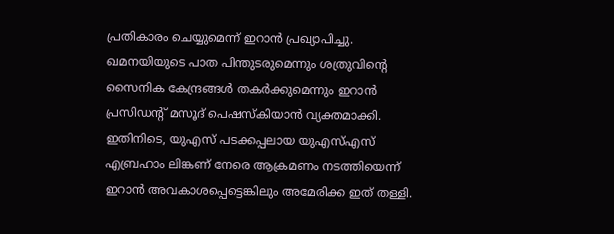പ്രതികാരം ചെയ്യുമെന്ന് ഇറാൻ പ്രഖ്യാപിച്ചു.
ഖമനയിയുടെ പാത പിന്തുടരുമെന്നും ശത്രുവിന്റെ സൈനിക കേന്ദ്രങ്ങൾ തകർക്കുമെന്നും ഇറാൻ പ്രസിഡന്റ് മസൂദ് പെഷസ്കിയാൻ വ്യക്തമാക്കി.
ഇതിനിടെ, യുഎസ് പടക്കപ്പലായ യുഎസ്എസ് എബ്രഹാം ലിങ്കണ് നേരെ ആക്രമണം നടത്തിയെന്ന് ഇറാൻ അവകാശപ്പെട്ടെങ്കിലും അമേരിക്ക ഇത് തള്ളി.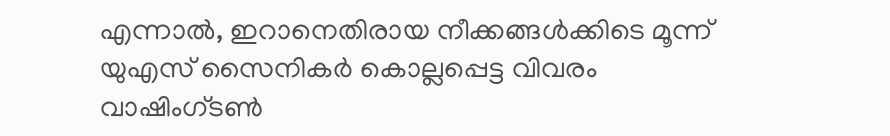എന്നാൽ, ഇറാനെതിരായ നീക്കങ്ങൾക്കിടെ മൂന്ന് യുഎസ് സൈനികർ കൊല്ലപ്പെട്ട വിവരം വാഷിംഗ്ടൺ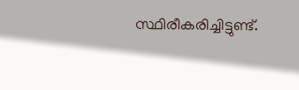സ്ഥിരീകരിച്ചിട്ടുണ്ട്.